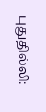புதுதில்லி: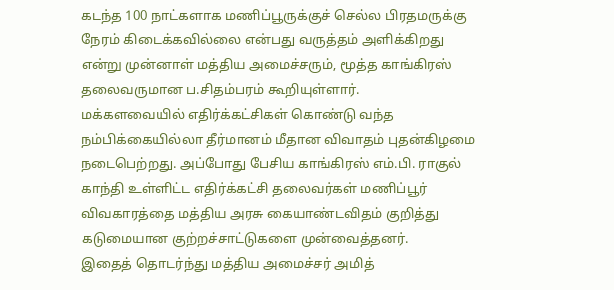கடந்த 100 நாட்களாக மணிப்பூருக்குச் செல்ல பிரதமருக்கு நேரம் கிடைக்கவில்லை என்பது வருத்தம் அளிக்கிறது என்று முன்னாள் மத்திய அமைச்சரும், மூத்த காங்கிரஸ் தலைவருமான ப.சிதம்பரம் கூறியுள்ளார்.
மக்களவையில் எதிர்க்கட்சிகள் கொண்டு வந்த நம்பிக்கையில்லா தீர்மானம் மீதான விவாதம் புதன்கிழமை நடைபெற்றது. அப்போது பேசிய காங்கிரஸ் எம்.பி. ராகுல் காந்தி உள்ளிட்ட எதிர்க்கட்சி தலைவர்கள் மணிப்பூர் விவகாரத்தை மத்திய அரசு கையாண்டவிதம் குறித்து கடுமையான குற்றச்சாட்டுகளை முன்வைத்தனர்.
இதைத் தொடர்ந்து மத்திய அமைச்சர் அமித்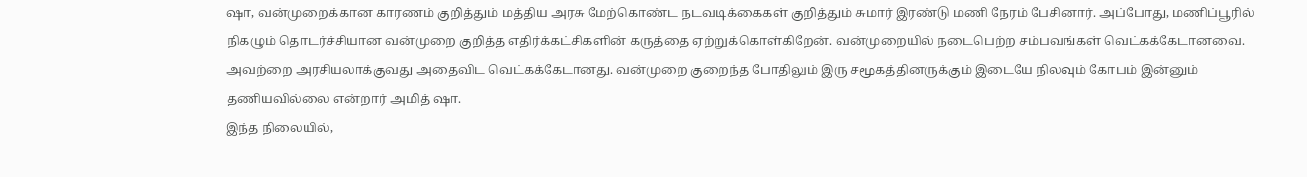ஷா, வன்முறைக்கான காரணம் குறித்தும் மத்திய அரசு மேற்கொண்ட நடவடிக்கைகள் குறித்தும் சுமார் இரண்டு மணி நேரம் பேசினார். அப்போது, மணிப்பூரில் நிகழும் தொடர்ச்சியான வன்முறை குறித்த எதிர்க்கட்சிகளின் கருத்தை ஏற்றுக்கொள்கிறேன். வன்முறையில் நடைபெற்ற சம்பவங்கள் வெட்கக்கேடானவை. அவற்றை அரசியலாக்குவது அதைவிட வெட்கக்கேடானது. வன்முறை குறைந்த போதிலும் இரு சமூகத்தினருக்கும் இடையே நிலவும் கோபம் இன்னும் தணியவில்லை என்றார் அமித் ஷா.
இந்த நிலையில்,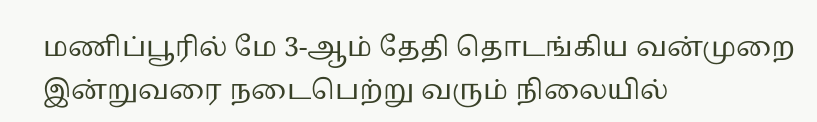மணிப்பூரில் மே 3-ஆம் தேதி தொடங்கிய வன்முறை இன்றுவரை நடைபெற்று வரும் நிலையில்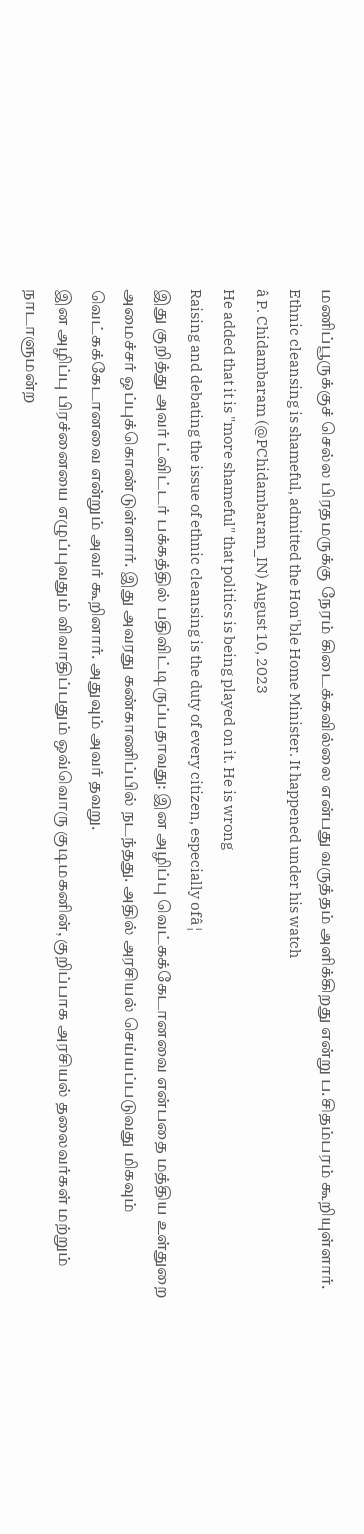மணிப்பூருக்குச் செல்ல பிரதமருக்கு நேரம் கிடைக்கவில்லை என்பது வருத்தம் அளிக்கிறது என்று ப.சிதம்பரம் கூறியுள்ளார்.
Ethnic cleansing is shameful, admitted the Hon'ble Home Minister. It happened under his watch
â P. Chidambaram (@PChidambaram_IN) August 10, 2023
He added that it is "more shameful" that politics is being played on it. He is wrong
Raising and debating the issue of ethnic cleansing is the duty of every citizen, especially ofâ¦
இது குறித்து அவர் ட்விட்டர் பக்கத்தில் பதிவிட்டிருப்பதாவது: இன அழிப்பு வெட்கக்கேடானவை என்பதை மத்திய உள்துறை அமைச்சர் ஒப்புக்கொண்டுள்ளார். இது அவரது கண்காணிப்பில் நடந்தது. அதில் அரசியல் செய்யப்படுவது மிகவும் வெட்கக்கேடானவை என்றும் அவர் கூறினார். அதுவும் அவர் தவறு.
இன அழிப்பு பிரச்னையை எழுப்புவதும் விவாதிப்பதும் ஒவ்வொரு குடிமகனின், குறிப்பாக அரசியல் தலைவர்கள் மற்றும் நாடாளுமன்ற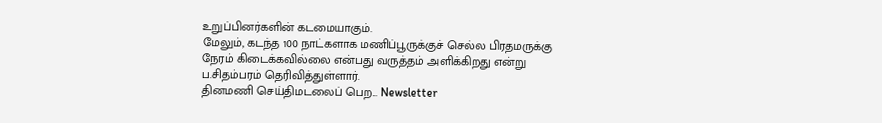உறுப்பினர்களின் கடமையாகும்.
மேலும், கடந்த 100 நாட்களாக மணிப்பூருக்குச் செல்ல பிரதமருக்கு நேரம் கிடைக்கவில்லை என்பது வருத்தம் அளிக்கிறது என்று ப.சிதம்பரம் தெரிவித்துள்ளார்.
தினமணி செய்திமடலைப் பெற... Newsletter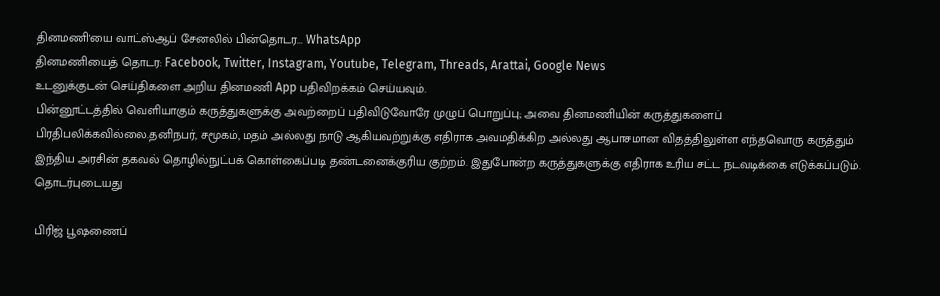தினமணி'யை வாட்ஸ்ஆப் சேனலில் பின்தொடர... WhatsApp
தினமணியைத் தொடர: Facebook, Twitter, Instagram, Youtube, Telegram, Threads, Arattai, Google News
உடனுக்குடன் செய்திகளை அறிய தினமணி App பதிவிறக்கம் செய்யவும்.
பின்னூட்டத்தில் வெளியாகும் கருத்துகளுக்கு அவற்றைப் பதிவிடுவோரே முழுப் பொறுப்பு; அவை தினமணியின் கருத்துகளைப் பிரதிபலிக்கவில்லை.தனிநபர், சமூகம், மதம் அல்லது நாடு ஆகியவற்றுக்கு எதிராக அவமதிக்கிற அல்லது ஆபாசமான விதத்திலுள்ள எந்தவொரு கருத்தும் இந்திய அரசின் தகவல் தொழில்நுட்பக் கொள்கைப்படி தண்டனைக்குரிய குற்றம். இதுபோன்ற கருத்துகளுக்கு எதிராக உரிய சட்ட நடவடிக்கை எடுக்கப்படும்.
தொடர்புடையது

பிரிஜ் பூஷணைப்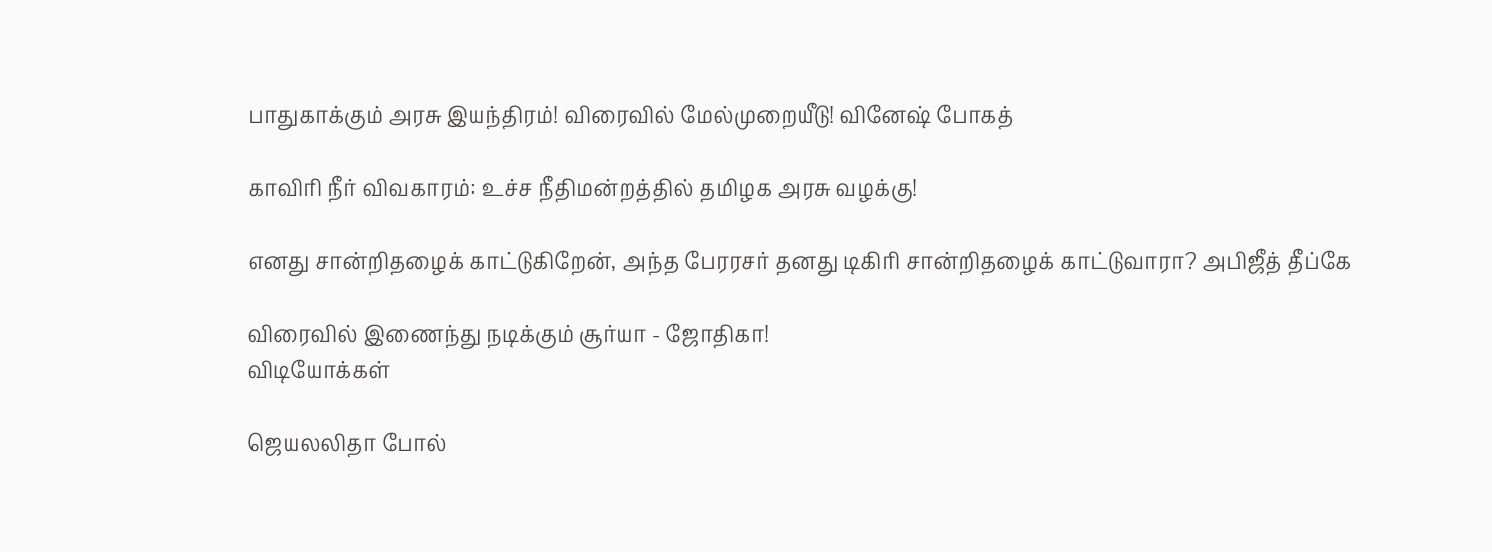பாதுகாக்கும் அரசு இயந்திரம்! விரைவில் மேல்முறையீடு! வினேஷ் போகத்

காவிரி நீர் விவகாரம்: உச்ச நீதிமன்றத்தில் தமிழக அரசு வழக்கு!

எனது சான்றிதழைக் காட்டுகிறேன், அந்த பேரரசர் தனது டிகிரி சான்றிதழைக் காட்டுவாரா? அபிஜீத் தீப்கே

விரைவில் இணைந்து நடிக்கும் சூர்யா - ஜோதிகா!
விடியோக்கள்

ஜெயலலிதா போல்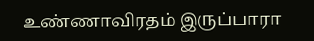உண்ணாவிரதம் இருப்பாரா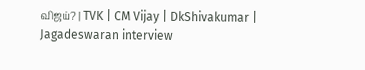விஜய்? | TVK | CM Vijay | DkShivakumar | Jagadeswaran interview